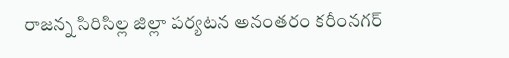రాజన్న సిరిసిల్ల జిల్లా పర్యటన అనంతరం కరీంనగర్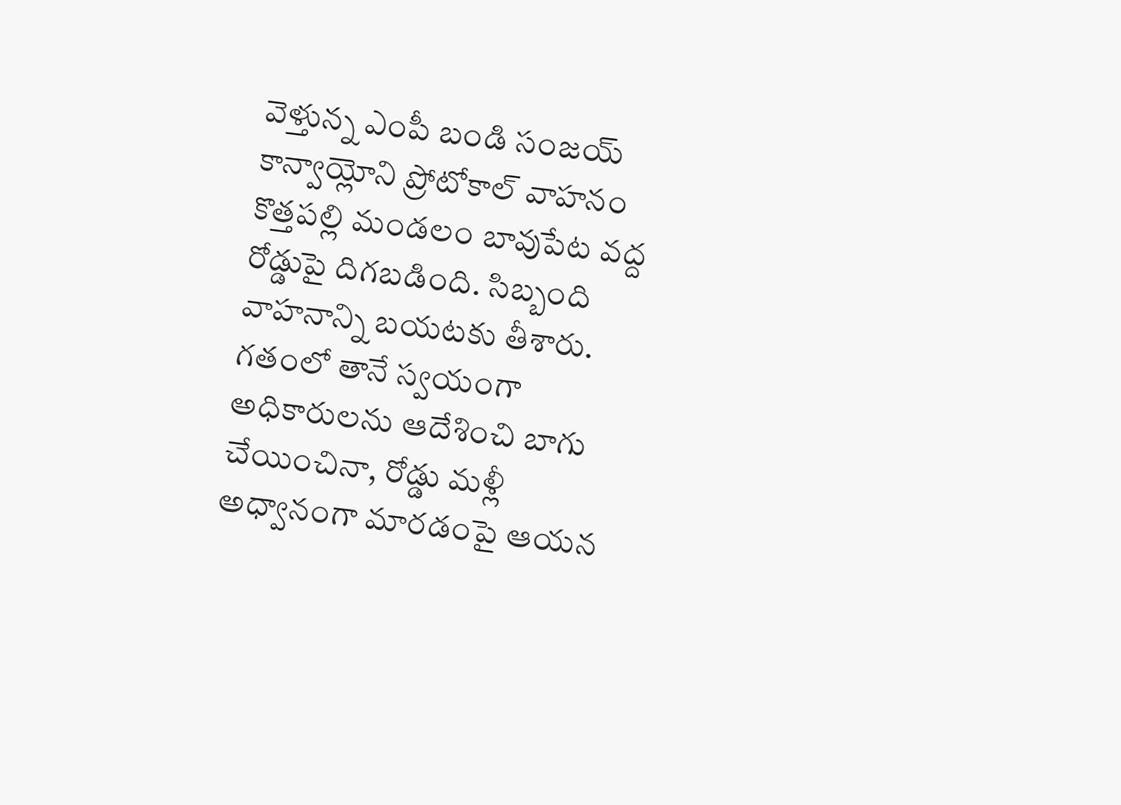వెళ్తున్న ఎంపీ బండి సంజయ్ కాన్వాయ్లోని ప్రోటోకాల్ వాహనం కొత్తపల్లి మండలం బావుపేట వద్ద రోడ్డుపై దిగబడింది. సిబ్బంది వాహనాన్ని బయటకు తీశారు. గతంలో తానే స్వయంగా అధికారులను ఆదేశించి బాగు చేయించినా, రోడ్డు మళ్లీ అధ్వానంగా మారడంపై ఆయన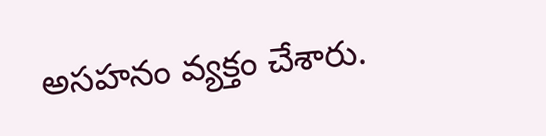అసహనం వ్యక్తం చేశారు.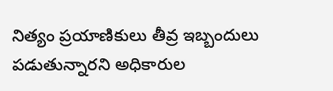నిత్యం ప్రయాణికులు తీవ్ర ఇబ్బందులు పడుతున్నారని అధికారుల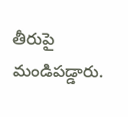తీరుపై మండిపడ్డారు.